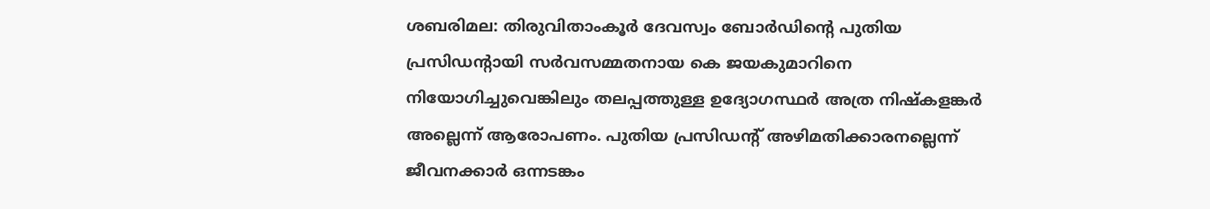ശബരിമല: തിരുവിതാംകൂർ ദേവസ്വം ബോർഡിന്റെ പുതിയ പ്രസിഡന്റായി സർവസമ്മതനായ കെ ജയകുമാറിനെ നിയോഗിച്ചുവെങ്കിലും തലപ്പത്തുള്ള ഉദ്യോഗസ്ഥർ അത്ര നിഷ്കളങ്കർ അല്ലെന്ന് ആരോപണം. പുതിയ പ്രസിഡന്റ് അഴിമതിക്കാരനല്ലെന്ന് ജീവനക്കാർ ഒന്നടങ്കം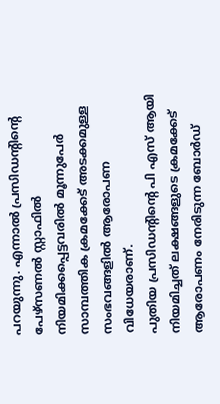പറയുന്നു. എന്നാൽ പ്രസിഡന്റിന്റെ പേഴ്സണൽ സ്റ്റാഫിൽ നിയമിക്കപ്പെട്ടവരിൽ മൂന്നുപേർ സാമ്പത്തിക ക്രമക്കേട് അടക്കമുള്ള സംഭവങ്ങളിൽ ആരോപണ വിധേയരാണ്.
പുതിയ പ്രസിഡന്റിന്റെ പി എസ് ആയി നിയമിച്ചത് ലക്ഷങ്ങളുടെ ക്രമക്കേട് ആരോപണം നേരിടുന്ന ബോർഡ്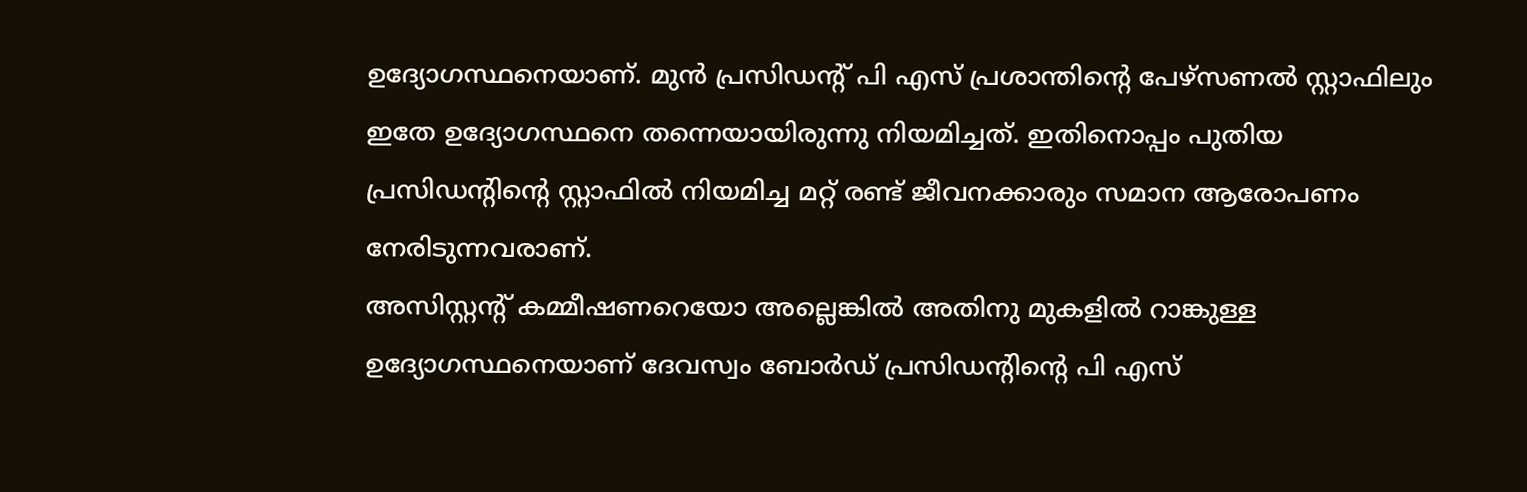ഉദ്യോഗസ്ഥനെയാണ്. മുൻ പ്രസിഡന്റ് പി എസ് പ്രശാന്തിന്റെ പേഴ്സണൽ സ്റ്റാഫിലും ഇതേ ഉദ്യോഗസ്ഥനെ തന്നെയായിരുന്നു നിയമിച്ചത്. ഇതിനൊപ്പം പുതിയ പ്രസിഡന്റിന്റെ സ്റ്റാഫിൽ നിയമിച്ച മറ്റ് രണ്ട് ജീവനക്കാരും സമാന ആരോപണം നേരിടുന്നവരാണ്.
അസിസ്റ്റന്റ് കമ്മീഷണറെയോ അല്ലെങ്കിൽ അതിനു മുകളിൽ റാങ്കുള്ള ഉദ്യോഗസ്ഥനെയാണ് ദേവസ്വം ബോർഡ് പ്രസിഡന്റിന്റെ പി എസ്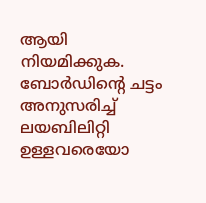ആയി നിയമിക്കുക. ബോർഡിന്റെ ചട്ടം അനുസരിച്ച് ലയബിലിറ്റി ഉള്ളവരെയോ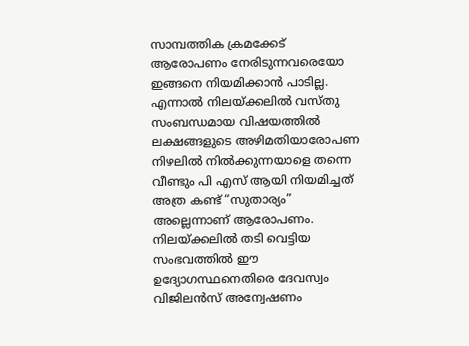സാമ്പത്തിക ക്രമക്കേട് ആരോപണം നേരിടുന്നവരെയോ ഇങ്ങനെ നിയമിക്കാൻ പാടില്ല.
എന്നാൽ നിലയ്ക്കലിൽ വസ്തു സംബന്ധമായ വിഷയത്തിൽ ലക്ഷങ്ങളുടെ അഴിമതിയാരോപണ നിഴലിൽ നിൽക്കുന്നയാളെ തന്നെ വീണ്ടും പി എസ് ആയി നിയമിച്ചത് അത്ര കണ്ട് “സുതാര്യം” അല്ലെന്നാണ് ആരോപണം. നിലയ്ക്കലിൽ തടി വെട്ടിയ സംഭവത്തിൽ ഈ ഉദ്യോഗസ്ഥനെതിരെ ദേവസ്വം വിജിലൻസ് അന്വേഷണം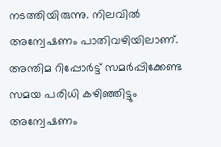നടത്തിയിരുന്നു. നിലവിൽ അന്വേഷണം പാതിവഴിയിലാണ്. അന്തിമ റിപ്പോർട്ട് സമർപ്പിക്കേണ്ട സമയ പരിധി കഴിഞ്ഞിട്ടും അന്വേഷണം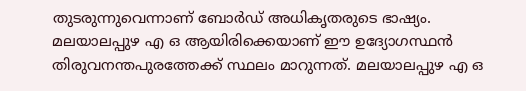തുടരുന്നുവെന്നാണ് ബോർഡ് അധികൃതരുടെ ഭാഷ്യം.
മലയാലപ്പുഴ എ ഒ ആയിരിക്കെയാണ് ഈ ഉദ്യോഗസ്ഥൻ തിരുവനന്തപുരത്തേക്ക് സ്ഥലം മാറുന്നത്. മലയാലപ്പുഴ എ ഒ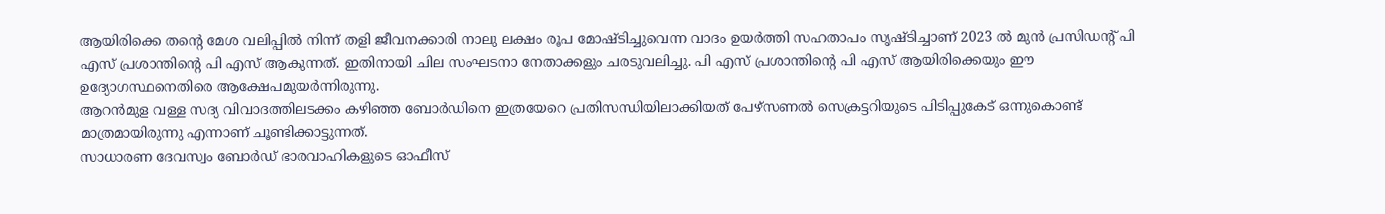ആയിരിക്കെ തന്റെ മേശ വലിപ്പിൽ നിന്ന് തളി ജീവനക്കാരി നാലു ലക്ഷം രൂപ മോഷ്ടിച്ചുവെന്ന വാദം ഉയർത്തി സഹതാപം സൃഷ്ടിച്ചാണ് 2023 ൽ മുൻ പ്രസിഡന്റ് പി എസ് പ്രശാന്തിന്റെ പി എസ് ആകുന്നത്. ഇതിനായി ചില സംഘടനാ നേതാക്കളും ചരടുവലിച്ചു. പി എസ് പ്രശാന്തിന്റെ പി എസ് ആയിരിക്കെയും ഈ ഉദ്യോഗസ്ഥനെതിരെ ആക്ഷേപമുയർന്നിരുന്നു.
ആറൻമുള വള്ള സദ്യ വിവാദത്തിലടക്കം കഴിഞ്ഞ ബോർഡിനെ ഇത്രയേറെ പ്രതിസന്ധിയിലാക്കിയത് പേഴ്സണൽ സെക്രട്ടറിയുടെ പിടിപ്പുകേട് ഒന്നുകൊണ്ട് മാത്രമായിരുന്നു എന്നാണ് ചൂണ്ടിക്കാട്ടുന്നത്.
സാധാരണ ദേവസ്വം ബോർഡ് ഭാരവാഹികളുടെ ഓഫീസ്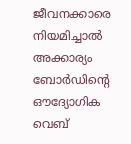ജീവനക്കാരെ നിയമിച്ചാൽ അക്കാര്യം ബോർഡിന്റെ ഔദ്യോഗിക വെബ്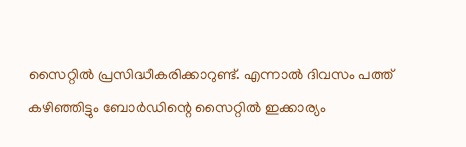സൈറ്റിൽ പ്രസിദ്ധീകരിക്കാറുണ്ട്. എന്നാൽ ദിവസം പത്ത് കഴിഞ്ഞിട്ടും ബോർഡിന്റെ സൈറ്റിൽ ഇക്കാര്യം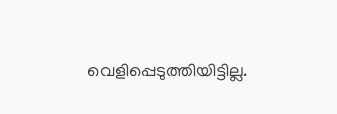വെളിപ്പെടുത്തിയിട്ടില്ല.